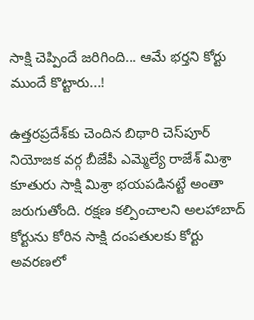సాక్షి చెప్పిందే జరిగింది... ఆమే భర్తని కోర్టు ముందే కొట్టారు...!

ఉత్తరప్రదేశ్‌కు చెందిన బిథారి చెస్‌పూర్ నియోజక వర్గ బీజేపీ ఎమ్మెల్యే రాజేశ్ మిశ్రా కూతురు సాక్షి మిశ్రా భయపడినట్టే అంతా జరుగుతోంది. రక్షణ కల్పించాలని అలహాబాద్‌‌ కోర్టును కోరిన సాక్షి దంపతులకు కోర్టు అవరణలో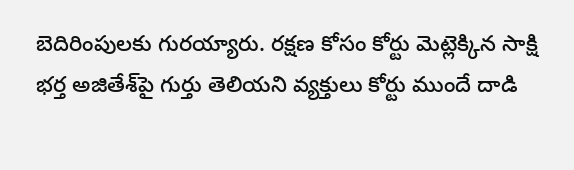బెదిరింపులకు గురయ్యారు. రక్షణ కోసం కోర్టు మెట్లెక్కిన సాక్షి భర్త అజితేశ్‌పై గుర్తు తెలియని వ్యక్తులు కోర్టు ముందే దాడి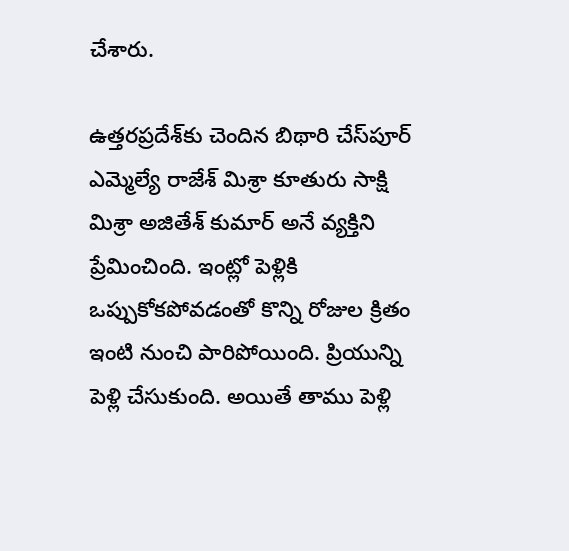చేశారు.

ఉత్తరప్రదేశ్‌కు చెందిన బిథారి చేస్‌పూర్ ఎమ్మెల్యే రాజేశ్ మిశ్రా కూతురు సాక్షి మిశ్రా అజితేశ్ కుమార్ అనే వ్యక్తిని ప్రేమించింది. ఇంట్లో పెళ్లికి ఒప్పుకోకపోవడంతో కొన్ని రోజుల క్రితం ఇంటి నుంచి పారిపోయింది. ప్రియున్ని పెళ్లి చేసుకుంది. అయితే తాము పెళ్లి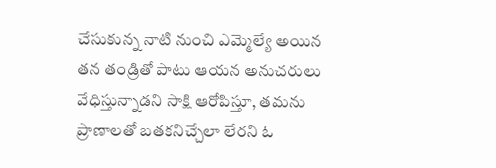చేసుకున్న నాటి నుంచి ఎమ్మెల్యే అయిన తన తండ్రితో పాటు ఆయన అనుచరులు వేధిస్తున్నాడని సాక్షి ఆరోపిస్తూ, తమను ప్రాణాలతో బతకనిచ్చేలా లేరని ఓ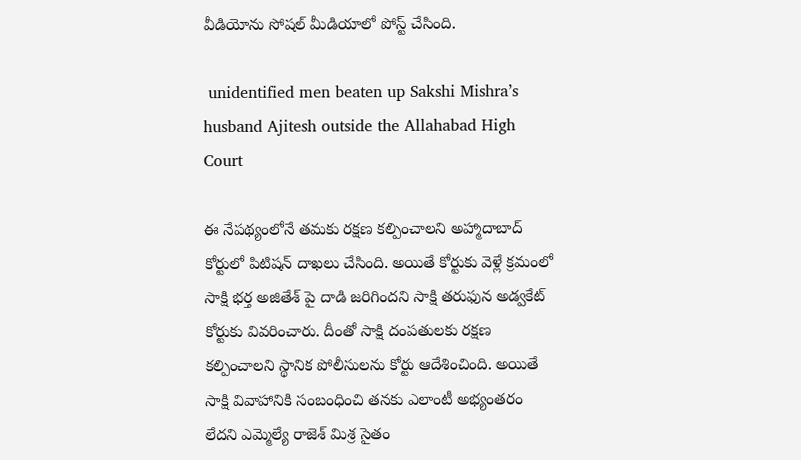వీడియోను సోషల్ మీడియాలో పోస్ట్ చేసింది.

 unidentified men beaten up Sakshi Mishra’s husband Ajitesh outside the Allahabad High Court

ఈ నేపథ్యంలోనే తమకు రక్షణ కల్పించాలని అహ్మాదాబాద్ కోర్టులో పిటిషన్ దాఖలు చేసింది. అయితే కోర్టుకు వెళ్లే క్రమంలో సాక్షి భర్త అజితేశ్ పై దాడి జరిగిందని సాక్షి తరుఫున అడ్వకేట్ కోర్టుకు వివరించారు. దీంతో సాక్షి దంపతులకు రక్షణ కల్పించాలని స్థానిక పోలీసులను కోర్టు ఆదేశించింది. అయితే సాక్షి వివాహానికి సంబంధించి తనకు ఎలాంటీ అభ్యంతరం లేదని ఎమ్మెల్యే రాజెశ్ మిశ్ర సైతం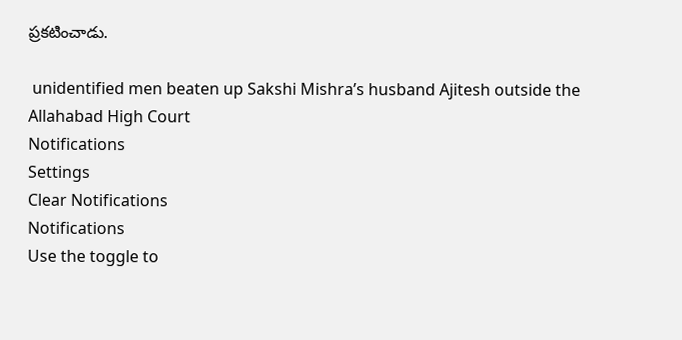ప్రకటించాడు.

 unidentified men beaten up Sakshi Mishra’s husband Ajitesh outside the Allahabad High Court
Notifications
Settings
Clear Notifications
Notifications
Use the toggle to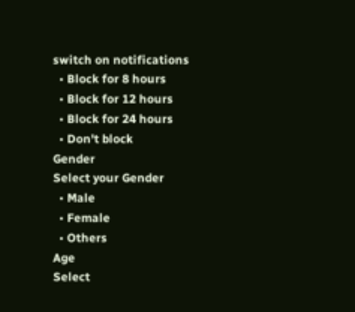switch on notifications
  • Block for 8 hours
  • Block for 12 hours
  • Block for 24 hours
  • Don't block
Gender
Select your Gender
  • Male
  • Female
  • Others
Age
Select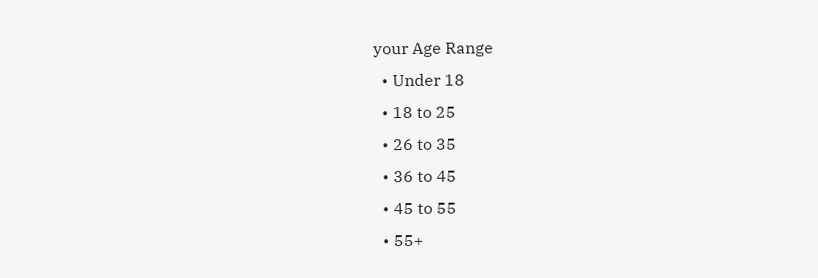your Age Range
  • Under 18
  • 18 to 25
  • 26 to 35
  • 36 to 45
  • 45 to 55
  • 55+